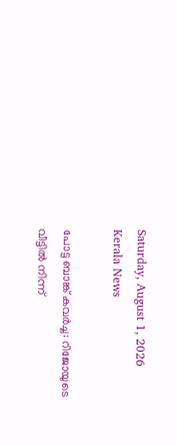Saturday, August 1, 2026
Kerala News

പോട്ട ബാങ്ക് കവര്‍ച്ച: റിജോയുടെ വീട്ടില്‍ നിന്ന്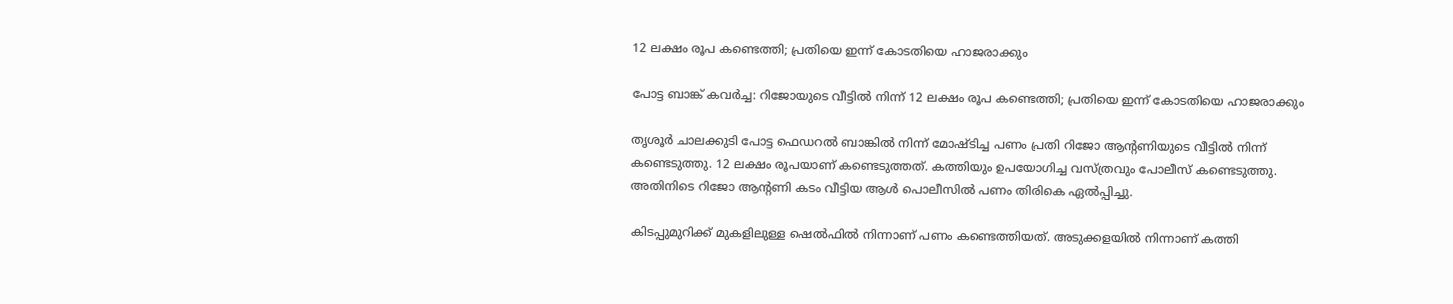12 ലക്ഷം രൂപ കണ്ടെത്തി; പ്രതിയെ ഇന്ന് കോടതിയെ ഹാജരാക്കും

പോട്ട ബാങ്ക് കവര്‍ച്ച: റിജോയുടെ വീട്ടില്‍ നിന്ന് 12 ലക്ഷം രൂപ കണ്ടെത്തി; പ്രതിയെ ഇന്ന് കോടതിയെ ഹാജരാക്കും

തൃശൂര്‍ ചാലക്കുടി പോട്ട ഫെഡറല്‍ ബാങ്കില്‍ നിന്ന് മോഷ്ടിച്ച പണം പ്രതി റിജോ ആന്റണിയുടെ വീട്ടില്‍ നിന്ന് കണ്ടെടുത്തു. 12 ലക്ഷം രൂപയാണ് കണ്ടെടുത്തത്. കത്തിയും ഉപയോഗിച്ച വസ്ത്രവും പോലീസ് കണ്ടെടുത്തു. അതിനിടെ റിജോ ആന്റണി കടം വീട്ടിയ ആള്‍ പൊലീസില്‍ പണം തിരികെ ഏല്‍പ്പിച്ചു.

കിടപ്പുമുറിക്ക് മുകളിലുള്ള ഷെല്‍ഫില്‍ നിന്നാണ് പണം കണ്ടെത്തിയത്. അടുക്കളയില്‍ നിന്നാണ് കത്തി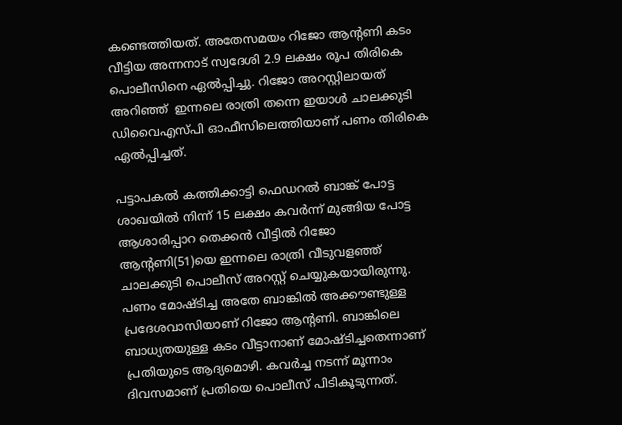കണ്ടെത്തിയത്. അതേസമയം റിജോ ആന്റണി കടം വീട്ടിയ അന്നനാട് സ്വദേശി 2.9 ലക്ഷം രൂപ തിരികെ പൊലീസിനെ ഏല്‍പ്പിച്ചു. റിജോ അറസ്റ്റിലായത് അറിഞ്ഞ്  ഇന്നലെ രാത്രി തന്നെ ഇയാള്‍ ചാലക്കുടി ഡിവൈഎസ്പി ഓഫീസിലെത്തിയാണ് പണം തിരികെ ഏല്‍പ്പിച്ചത്.

പട്ടാപകല്‍ കത്തിക്കാട്ടി ഫെഡറല്‍ ബാങ്ക് പോട്ട ശാഖയില്‍ നിന്ന് 15 ലക്ഷം കവര്‍ന്ന് മുങ്ങിയ പോട്ട ആശാരിപ്പാറ തെക്കന്‍ വീട്ടില്‍ റിജോ ആന്റണി(51)യെ ഇന്നലെ രാത്രി വീടുവളഞ്ഞ് ചാലക്കുടി പൊലീസ് അറസ്റ്റ് ചെയ്യുകയായിരുന്നു. പണം മോഷ്ടിച്ച അതേ ബാങ്കില്‍ അക്കൗണ്ടുള്ള പ്രദേശവാസിയാണ് റിജോ ആന്റണി. ബാങ്കിലെ ബാധ്യതയുള്ള കടം വീട്ടാനാണ് മോഷ്ടിച്ചതെന്നാണ് പ്രതിയുടെ ആദ്യമൊഴി. കവര്‍ച്ച നടന്ന് മൂന്നാം ദിവസമാണ് പ്രതിയെ പൊലീസ് പിടികൂടുന്നത്.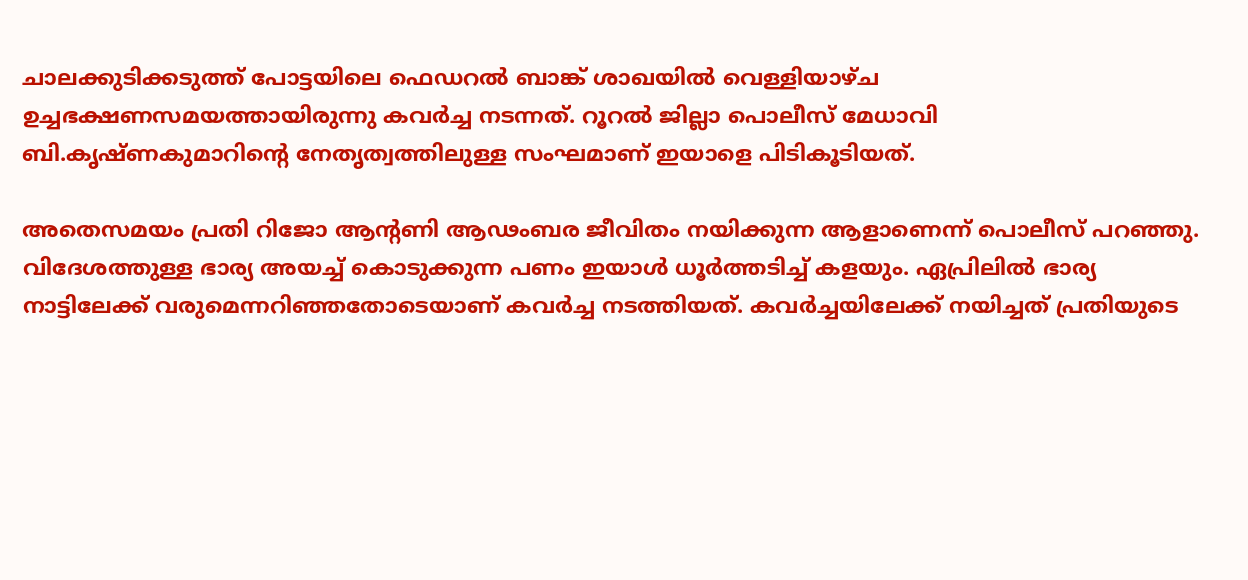ചാലക്കുടിക്കടുത്ത് പോട്ടയിലെ ഫെഡറല്‍ ബാങ്ക് ശാഖയില്‍ വെള്ളിയാഴ്ച ഉച്ചഭക്ഷണസമയത്തായിരുന്നു കവര്‍ച്ച നടന്നത്. റൂറല്‍ ജില്ലാ പൊലീസ് മേധാവി ബി.കൃഷ്ണകുമാറിന്റെ നേതൃത്വത്തിലുള്ള സംഘമാണ് ഇയാളെ പിടികൂടിയത്.

അതെസമയം പ്രതി റിജോ ആന്റണി ആഢംബര ജീവിതം നയിക്കുന്ന ആളാണെന്ന് പൊലീസ് പറഞ്ഞു. വിദേശത്തുള്ള ഭാര്യ അയച്ച് കൊടുക്കുന്ന പണം ഇയാള്‍ ധൂര്‍ത്തടിച്ച് കളയും. ഏപ്രിലില്‍ ഭാര്യ നാട്ടിലേക്ക് വരുമെന്നറിഞ്ഞതോടെയാണ് കവര്‍ച്ച നടത്തിയത്. കവര്‍ച്ചയിലേക്ക് നയിച്ചത് പ്രതിയുടെ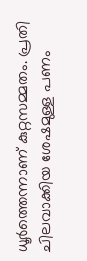ധൂര്‍ത്തെന്നാണ് കുറ്റസമ്മതം. പ്രതി ചിലവാക്കിയ ശേഷമുള്ള പണം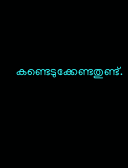കണ്ടെടുക്കേണ്ടതുണ്ട്.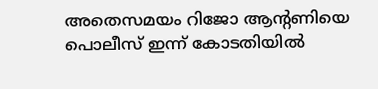അതെസമയം റിജോ ആന്റണിയെ പൊലീസ് ഇന്ന് കോടതിയില്‍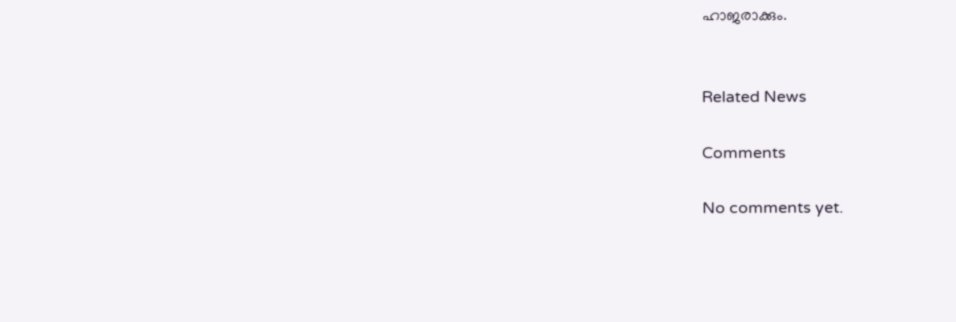ഹാജരാക്കും.


Related News

Comments

No comments yet.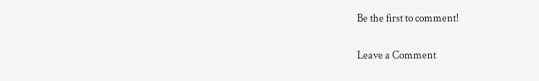Be the first to comment!

Leave a Comment